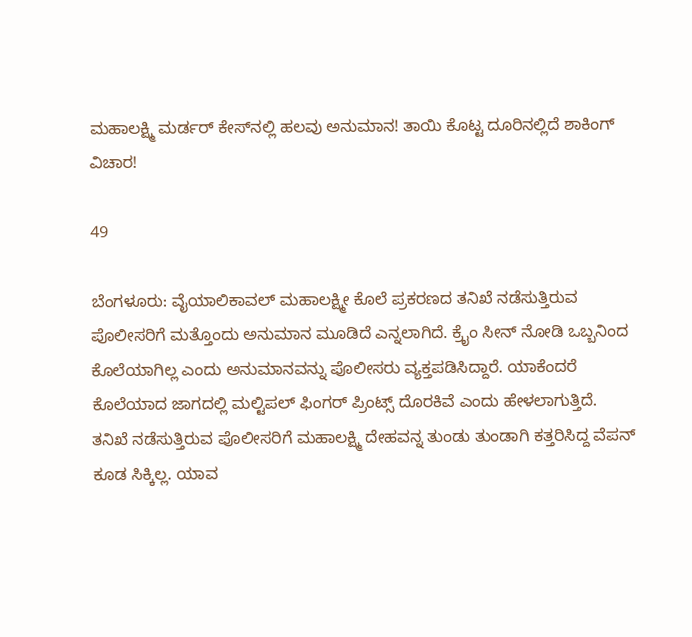ಮಹಾಲಕ್ಷ್ಮಿ ಮರ್ಡರ್ ಕೇಸ್‍ನಲ್ಲಿ ಹಲವು ಅನುಮಾನ! ತಾಯಿ ಕೊಟ್ಟ ದೂರಿನಲ್ಲಿದೆ ಶಾಕಿಂಗ್ ವಿಚಾರ!

49

ಬೆಂಗಳೂರು: ವೈಯಾಲಿಕಾವಲ್ ಮಹಾಲಕ್ಷ್ಮೀ ಕೊಲೆ ಪ್ರಕರಣದ ತನಿಖೆ ನಡೆಸುತ್ತಿರುವ ಪೊಲೀಸರಿಗೆ ಮತ್ತೊಂದು ಅನುಮಾನ ಮೂಡಿದೆ ಎನ್ನಲಾಗಿದೆ. ಕ್ರೈಂ ಸೀನ್ ನೋಡಿ ಒಬ್ಬನಿಂದ ಕೊಲೆಯಾಗಿಲ್ಲ ಎಂದು ಅನುಮಾನವನ್ನು ಪೊಲೀಸರು ವ್ಯಕ್ತಪಡಿಸಿದ್ದಾರೆ. ಯಾಕೆಂದರೆ ಕೊಲೆಯಾದ ಜಾಗದಲ್ಲಿ ಮಲ್ಟಿಪಲ್ ಫಿಂಗರ್ ಪ್ರಿಂಟ್ಸ್ ದೊರಕಿವೆ ಎಂದು ಹೇಳಲಾಗುತ್ತಿದೆ.
ತನಿಖೆ ನಡೆಸುತ್ತಿರುವ ಪೊಲೀಸರಿಗೆ ಮಹಾಲಕ್ಷ್ಮಿ ದೇಹವನ್ನ ತುಂಡು ತುಂಡಾಗಿ ಕತ್ತರಿಸಿದ್ದ ವೆಪನ್ ಕೂಡ ಸಿಕ್ಕಿಲ್ಲ. ಯಾವ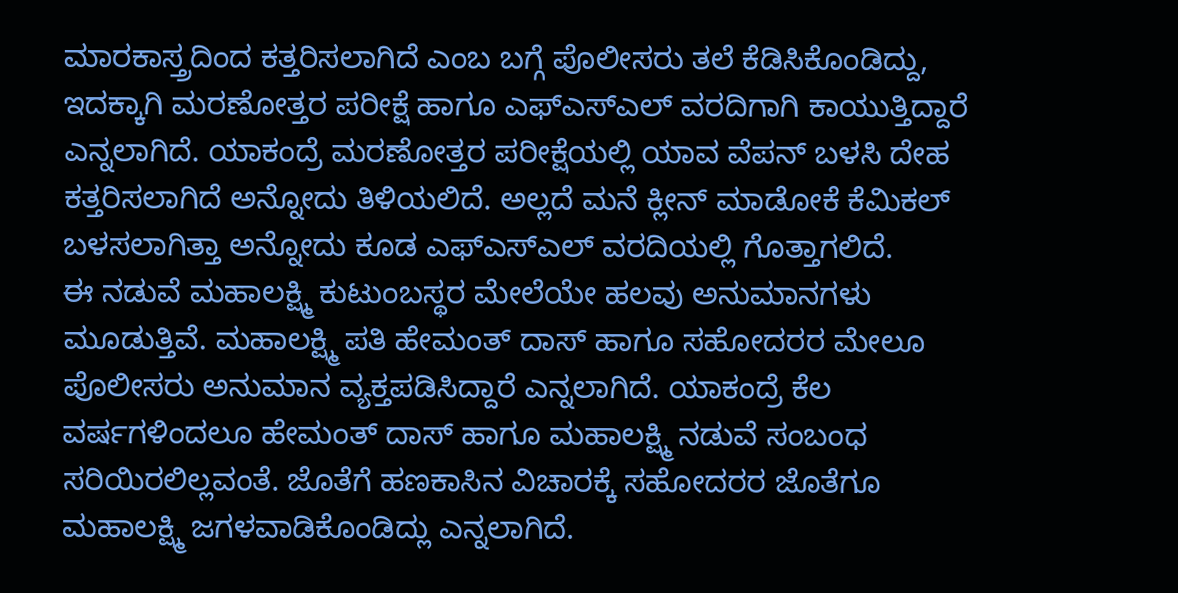ಮಾರಕಾಸ್ತ್ರದಿಂದ ಕತ್ತರಿಸಲಾಗಿದೆ ಎಂಬ ಬಗ್ಗೆ ಪೊಲೀಸರು ತಲೆ ಕೆಡಿಸಿಕೊಂಡಿದ್ದು, ಇದಕ್ಕಾಗಿ ಮರಣೋತ್ತರ ಪರೀಕ್ಷೆ ಹಾಗೂ ಎಫ್‍ಎಸ್‍ಎಲ್ ವರದಿಗಾಗಿ ಕಾಯುತ್ತಿದ್ದಾರೆ ಎನ್ನಲಾಗಿದೆ. ಯಾಕಂದ್ರೆ ಮರಣೋತ್ತರ ಪರೀಕ್ಷೆಯಲ್ಲಿ ಯಾವ ವೆಪನ್ ಬಳಸಿ ದೇಹ ಕತ್ತರಿಸಲಾಗಿದೆ ಅನ್ನೋದು ತಿಳಿಯಲಿದೆ. ಅಲ್ಲದೆ ಮನೆ ಕ್ಲೀನ್ ಮಾಡೋಕೆ ಕೆಮಿಕಲ್ ಬಳಸಲಾಗಿತ್ತಾ ಅನ್ನೋದು ಕೂಡ ಎಫ್‍ಎಸ್‍ಎಲ್ ವರದಿಯಲ್ಲಿ ಗೊತ್ತಾಗಲಿದೆ.
ಈ ನಡುವೆ ಮಹಾಲಕ್ಷ್ಮಿ ಕುಟುಂಬಸ್ಥರ ಮೇಲೆಯೇ ಹಲವು ಅನುಮಾನಗಳು ಮೂಡುತ್ತಿವೆ. ಮಹಾಲಕ್ಷ್ಮಿ ಪತಿ ಹೇಮಂತ್ ದಾಸ್ ಹಾಗೂ ಸಹೋದರರ ಮೇಲೂ ಪೊಲೀಸರು ಅನುಮಾನ ವ್ಯಕ್ತಪಡಿಸಿದ್ದಾರೆ ಎನ್ನಲಾಗಿದೆ. ಯಾಕಂದ್ರೆ ಕೆಲ ವರ್ಷಗಳಿಂದಲೂ ಹೇಮಂತ್ ದಾಸ್ ಹಾಗೂ ಮಹಾಲಕ್ಷ್ಮಿ ನಡುವೆ ಸಂಬಂಧ ಸರಿಯಿರಲಿಲ್ಲವಂತೆ. ಜೊತೆಗೆ ಹಣಕಾಸಿನ ವಿಚಾರಕ್ಕೆ ಸಹೋದರರ ಜೊತೆಗೂ ಮಹಾಲಕ್ಷ್ಮಿ ಜಗಳವಾಡಿಕೊಂಡಿದ್ಲು ಎನ್ನಲಾಗಿದೆ.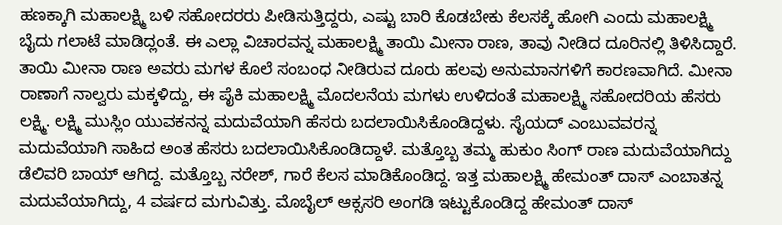ಹಣಕ್ಕಾಗಿ ಮಹಾಲಕ್ಷ್ಮಿ ಬಳಿ ಸಹೋದರರು ಪೀಡಿಸುತ್ತಿದ್ದರು, ಎಷ್ಟು ಬಾರಿ ಕೊಡಬೇಕು ಕೆಲಸಕ್ಕೆ ಹೋಗಿ ಎಂದು ಮಹಾಲಕ್ಷ್ಮಿ ಬೈದು ಗಲಾಟೆ ಮಾಡಿದ್ಲಂತೆ. ಈ ಎಲ್ಲಾ ವಿಚಾರವನ್ನ ಮಹಾಲಕ್ಷ್ಮಿ ತಾಯಿ ಮೀನಾ ರಾಣ, ತಾವು ನೀಡಿದ ದೂರಿನಲ್ಲಿ ತಿಳಿಸಿದ್ದಾರೆ. ತಾಯಿ ಮೀನಾ ರಾಣ ಅವರು ಮಗಳ ಕೊಲೆ ಸಂಬಂಧ ನೀಡಿರುವ ದೂರು ಹಲವು ಅನುಮಾನಗಳಿಗೆ ಕಾರಣವಾಗಿದೆ. ಮೀನಾ ರಾಣಾಗೆ ನಾಲ್ವರು ಮಕ್ಕಳಿದ್ದು, ಈ ಪೈಕಿ ಮಹಾಲಕ್ಷ್ಮಿ ಮೊದಲನೆಯ ಮಗಳು ಉಳಿದಂತೆ ಮಹಾಲಕ್ಷ್ಮಿ ಸಹೋದರಿಯ ಹೆಸರು ಲಕ್ಷ್ಮಿ. ಲಕ್ಷ್ಮಿ ಮುಸ್ಲಿಂ ಯುವಕನನ್ನ ಮದುವೆಯಾಗಿ ಹೆಸರು ಬದಲಾಯಿಸಿಕೊಂಡಿದ್ದಳು. ಸೈಯದ್ ಎಂಬುವವರನ್ನ ಮದುವೆಯಾಗಿ ಸಾಹಿದ ಅಂತ ಹೆಸರು ಬದಲಾಯಿಸಿಕೊಂಡಿದ್ದಾಳೆ. ಮತ್ತೊಬ್ಬ ತಮ್ಮ ಹುಕುಂ ಸಿಂಗ್ ರಾಣ ಮದುವೆಯಾಗಿದ್ದು ಡೆಲಿವರಿ ಬಾಯ್ ಆಗಿದ್ದ. ಮತ್ತೊಬ್ಬ ನರೇಶ್, ಗಾರೆ ಕೆಲಸ ಮಾಡಿಕೊಂಡಿದ್ದ. ಇತ್ತ ಮಹಾಲಕ್ಷ್ಮಿ ಹೇಮಂತ್ ದಾಸ್ ಎಂಬಾತನ್ನ ಮದುವೆಯಾಗಿದ್ದು, 4 ವರ್ಷದ ಮಗುವಿತ್ತು. ಮೊಬೈಲ್ ಆಕ್ಸಸರಿ ಅಂಗಡಿ ಇಟ್ಟುಕೊಂಡಿದ್ದ ಹೇಮಂತ್ ದಾಸ್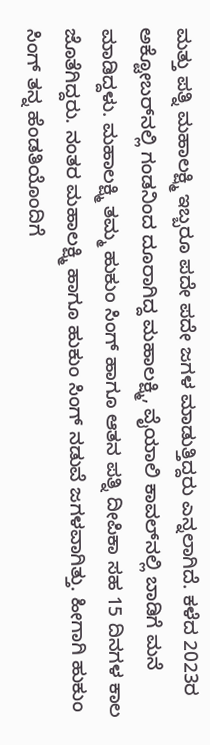ಮತ್ತು ಪತ್ನಿ ಮಹಾಲಕ್ಷ್ಮಿ ಇಬ್ಬರೂ ಪದೇ ಪದೇ ಜಗಳ ಮಾಡುತ್ತಿದ್ದರು ಎನ್ನಲಾಗಿದೆ. ಕಳೆದ 2023ರ ಅಕ್ಟೋಬರ್‌ನಲ್ಲಿ ಗಂಡನಿಂದ ದೂರಾಗಿದ್ದ ಮಹಾಲಕ್ಷ್ಮಿ, ವೈಯಾಲಿ ಕಾವಲ್‍ನಲ್ಲಿ ಬಾಡಿಗೆ ಮನೆ ಮಾಡಿದ್ದಳು. ಮಹಾಲಕ್ಷ್ಮಿ ತಮ್ಮ ಹುಕುಂ ಸಿಂಗ್ ಹಾಗೂ ಆತನ ಪತ್ನಿ ದೀಪಿಕಾ ಸಹ 15 ದಿನಗಳ ಕಾಲ ಜೊತೆಗಿದ್ದರು. ನಂತರ ಮಹಾಲಕ್ಷ್ಮಿ ಹಾಗೂ ಹುಕುಂ ಸಿಂಗ್ ನಡುವೆ ಜಗಳವಾಗಿತ್ತು. ಹೀಗಾಗಿ ಹುಕುಂ ಸಿಂಗ್ ತನ್ನ ಹೆಂಡತಿಯೊಂದಿಗೆ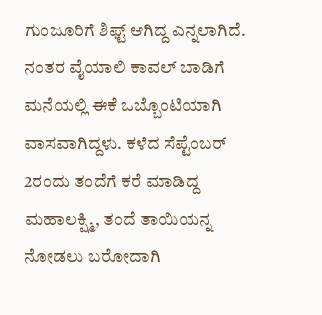ಗುಂಜೂರಿಗೆ ಶಿಫ್ಟ್ ಆಗಿದ್ದ ಎನ್ನಲಾಗಿದೆ. ನಂತರ ವೈಯಾಲಿ ಕಾವಲ್ ಬಾಡಿಗೆ ಮನೆಯಲ್ಲಿ ಈಕೆ ಒಬ್ಬೊಂಟಿಯಾಗಿ ವಾಸವಾಗಿದ್ದಳು. ಕಳೆದ ಸೆಪ್ಟೆಂಬರ್ 2ರಂದು ತಂದೆಗೆ ಕರೆ ಮಾಡಿದ್ದ ಮಹಾಲಕ್ಷ್ಮಿ, ತಂದೆ ತಾಯಿಯನ್ನ ನೋಡಲು ಬರೋದಾಗಿ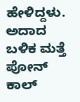ಹೇಳಿದ್ದಳು. ಅದಾದ ಬಳಿಕ ಮತ್ತೆ ಪೋನ್ ಕಾಲ್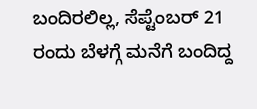ಬಂದಿರಲಿಲ್ಲ, ಸೆಪ್ಟೆಂಬರ್ 21 ರಂದು ಬೆಳಗ್ಗೆ ಮನೆಗೆ ಬಂದಿದ್ದ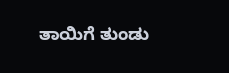ತಾಯಿಗೆ ತುಂಡು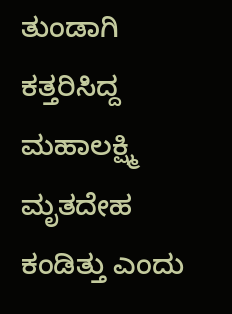ತುಂಡಾಗಿ ಕತ್ತರಿಸಿದ್ದ ಮಹಾಲಕ್ಷ್ಮಿ ಮೃತದೇಹ ಕಂಡಿತ್ತು ಎಂದು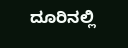ದೂರಿನಲ್ಲಿ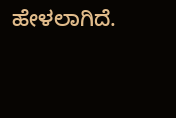ಹೇಳಲಾಗಿದೆ.